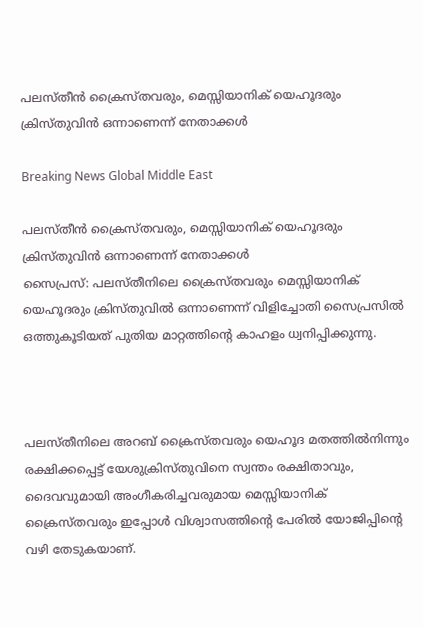പലസ്തീന്‍ ക്രൈസ്തവരും, മെസ്സിയാനിക് യെഹൂദരും ക്രിസ്തുവിന്‍ ഒന്നാണെന്ന് നേതാക്കള്‍

Breaking News Global Middle East

പലസ്തീന്‍ ക്രൈസ്തവരും, മെസ്സിയാനിക് യെഹൂദരും ക്രിസ്തുവിന്‍ ഒന്നാണെന്ന് നേതാക്കള്‍
സൈപ്രസ്: പലസ്തീനിലെ ക്രൈസ്തവരും മെസ്സിയാനിക് യെഹൂദരും ക്രിസ്തുവില്‍ ഒന്നാണെന്ന് വിളിച്ചോതി സൈപ്രസില്‍ ഒത്തുകൂടിയത് പുതിയ മാറ്റത്തിന്റെ കാഹളം ധ്വനിപ്പിക്കുന്നു.



പലസ്തീനിലെ അറബ് ക്രൈസ്തവരും യെഹൂദ മതത്തില്‍നിന്നും രക്ഷിക്കപ്പെട്ട് യേശുക്രിസ്തുവിനെ സ്വന്തം രക്ഷിതാവും, ദൈവവുമായി അംഗീകരിച്ചവരുമായ മെസ്സിയാനിക് ക്രൈസ്തവരും ഇപ്പോള്‍ വിശ്വാസത്തിന്റെ പേരില്‍ യോജിപ്പിന്റെ വഴി തേടുകയാണ്.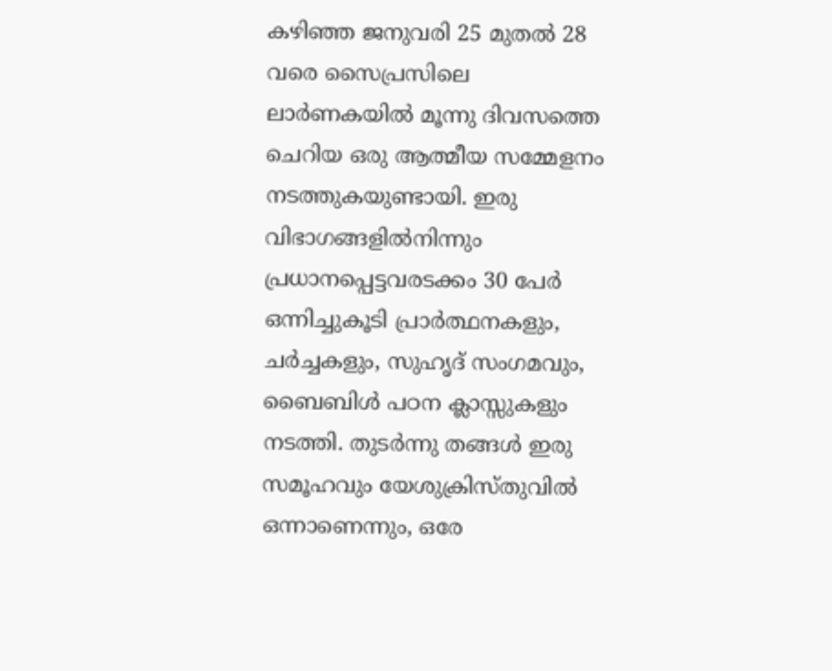കഴിഞ്ഞ ജനുവരി 25 മുതല്‍ 28 വരെ സൈപ്രസിലെ ലാര്‍ണകയില്‍ മൂന്നു ദിവസത്തെ ചെറിയ ഒരു ആത്മീയ സമ്മേളനം നടത്തുകയുണ്ടായി. ഇരു വിഭാഗങ്ങളില്‍നിന്നും പ്രധാനപ്പെട്ടവരടക്കം 30 പേര്‍ ഒന്നിച്ചുകൂടി പ്രാര്‍ത്ഥനകളും, ചര്‍ച്ചകളും, സുഹൃദ് സംഗമവും, ബൈബിള്‍ പഠന ക്ലാസ്സുകളും നടത്തി. തുടര്‍ന്നു തങ്ങള്‍ ഇരു സമൂഹവും യേശുക്രിസ്തുവില്‍ ഒന്നാണെന്നും, ഒരേ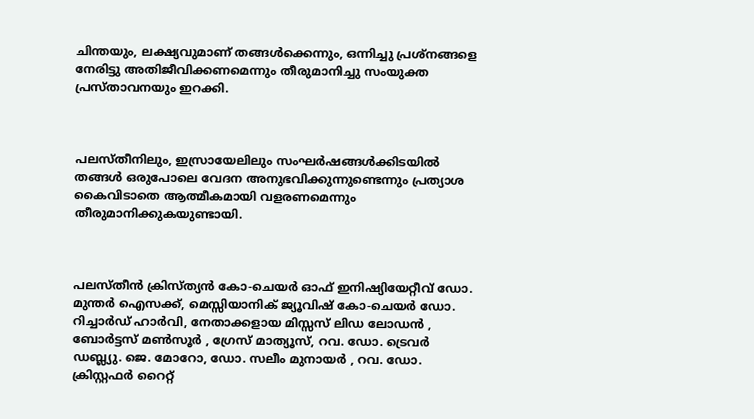ചിന്തയും, ലക്ഷ്യവുമാണ് തങ്ങള്‍ക്കെന്നും, ഒന്നിച്ചു പ്രശ്നങ്ങളെ നേരിട്ടു അതിജീവിക്കണമെന്നും തീരുമാനിച്ചു സംയുക്ത പ്രസ്താവനയും ഇറക്കി.



പലസ്തീനിലും, ഇസ്രായേലിലും സംഘര്‍ഷങ്ങള്‍ക്കിടയില്‍ തങ്ങള്‍ ഒരുപോലെ വേദന അനുഭവിക്കുന്നുണ്ടെന്നും പ്രത്യാശ കൈവിടാതെ ആത്മീകമായി വളരണമെന്നും തീരുമാനിക്കുകയുണ്ടായി.



പലസ്തീന്‍ ക്രിസ്ത്യന്‍ കോ-ചെയര്‍ ഓഫ് ഇനിഷ്യിയേറ്റീവ് ഡോ. മുന്തര്‍ ഐസക്ക്, മെസ്സിയാനിക് ജ്യൂവിഷ് കോ-ചെയര്‍ ഡോ. റിച്ചാര്‍ഡ് ഹാര്‍വി, നേതാക്കളായ മിസ്സസ് ലിഡ ലോഡന്‍ ‍, ബോര്‍ട്ടസ് മണ്‍സൂര്‍ ‍, ഗ്രേസ് മാത്യൂസ്, റവ. ഡോ. ട്രെവര്‍ ഡബ്ല്യു. ജെ. മോറോ, ഡോ. സലീം മുനായര്‍ ‍, റവ. ഡോ. ക്രിസ്റ്റഫര്‍ റൈറ്റ്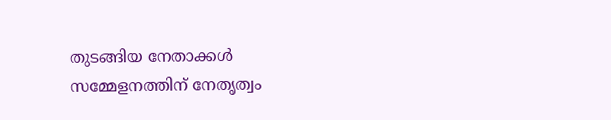തുടങ്ങിയ നേതാക്കള്‍ സമ്മേളനത്തിന് നേതൃത്വം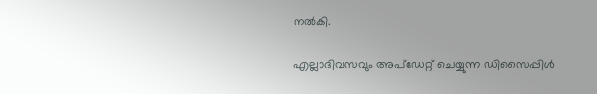നല്‍കി.

എല്ലാദിവസവും അപ്ഡേറ്റ് ചെയ്യുന്ന ഡിസൈപ്പിൾ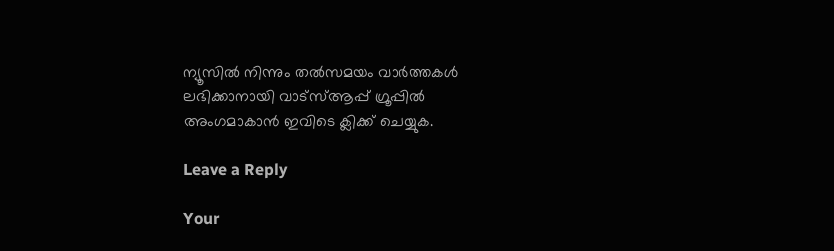ന്യൂസിൽ നിന്നും തൽസമയം വാർത്തകൾ ലഭിക്കാനായി വാട്സ്ആപ്പ് ഗ്രൂപ്പിൽ അംഗമാകാൻ ഇവിടെ ക്ലിക്ക് ചെയ്യുക.

Leave a Reply

Your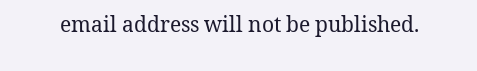email address will not be published.